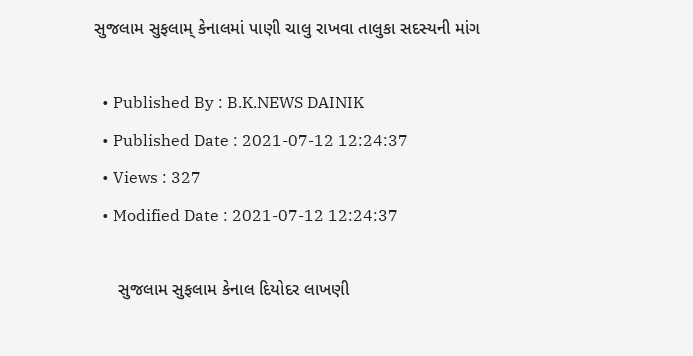સુજલામ સુફલામ્‌ કેનાલમાં પાણી ચાલુ રાખવા તાલુકા સદસ્યની માંગ

  • Published By : B.K.NEWS DAINIK
  • Published Date : 2021-07-12 12:24:37
  • Views : 327
  • Modified Date : 2021-07-12 12:24:37

     સુજલામ સુફલામ કેનાલ દિયોદર લાખણી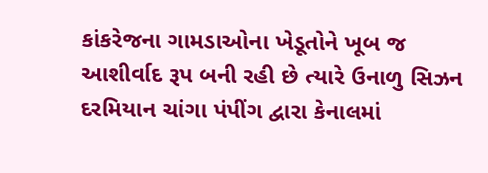કાંકરેજના ગામડાઓના ખેડૂતોને ખૂબ જ આશીર્વાદ રૂપ બની રહી છે ત્યારે ઉનાળુ સિઝન દરમિયાન ચાંગા પંપીંગ દ્વારા કેનાલમાં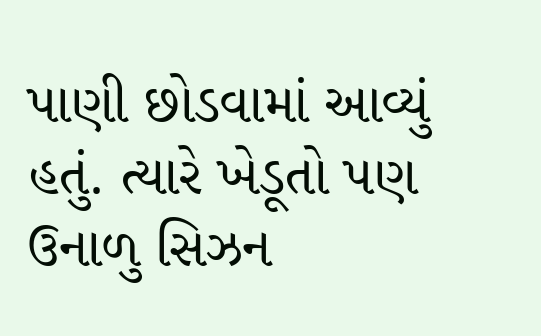પાણી છોડવામાં આવ્યું હતું. ત્યારે ખેડૂતો પણ ઉનાળુ સિઝન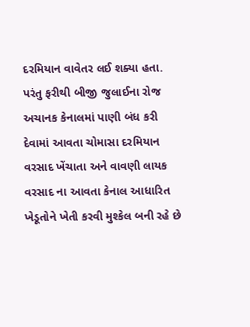દરમિયાન વાવેતર લઈ શક્યા હતા. પરંતુ ફરીથી બીજી જુલાઈના રોજ અચાનક કેનાલમાં પાણી બંધ કરી દેવામાં આવતા ચોમાસા દરમિયાન વરસાદ ખેંચાતા અને વાવણી લાયક વરસાદ ના આવતા કેનાલ આધારિત ખેડૂતોને ખેતી કરવી મુશ્કેલ બની રહે છે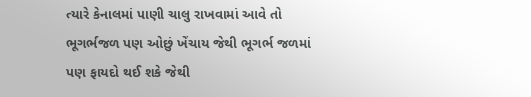ત્યારે કેનાલમાં પાણી ચાલુ રાખવામાં આવે તો ભૂગર્ભજળ પણ ઓછું ખેંચાય જેથી ભૂગર્ભ જળમાં પણ ફાયદો થઈ શકે જેથી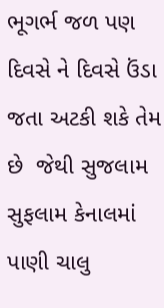ભૂગર્ભ જળ પણ દિવસે ને દિવસે ઉંડા જતા અટકી શકે તેમ છે  જેથી સુજલામ સુફલામ કેનાલમાં પાણી ચાલુ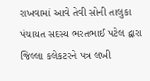રાખવામાં આવે તેવી સોની તાલુકા પંચાયત સદસ્ય ભરતભાઈ પટેલ દ્વારા જિલ્લા કલેકટરને પત્ર લખી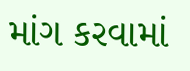માંગ કરવામાં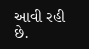આવી રહી છે.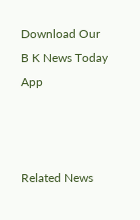Download Our B K News Today App



Related News